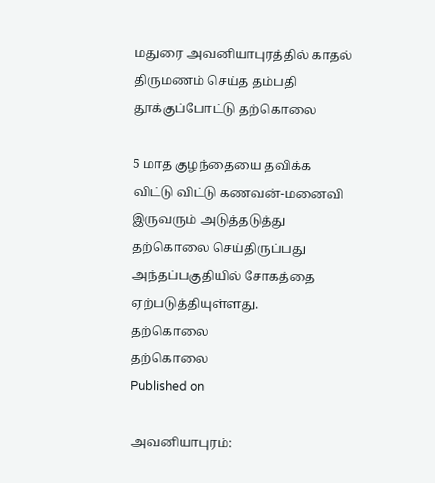மதுரை அவனியாபுரத்தில் காதல் திருமணம் செய்த தம்பதி தூக்குப்போட்டு தற்கொலை

5 மாத குழந்தையை தவிக்க விட்டு விட்டு கணவன்-மனைவி இருவரும் அடுத்தடுத்து தற்கொலை செய்திருப்பது அந்தப்பகுதியில் சோகத்தை ஏற்படுத்தியுள்ளது.
தற்கொலை
தற்கொலை
Published on

அவனியாபுரம்: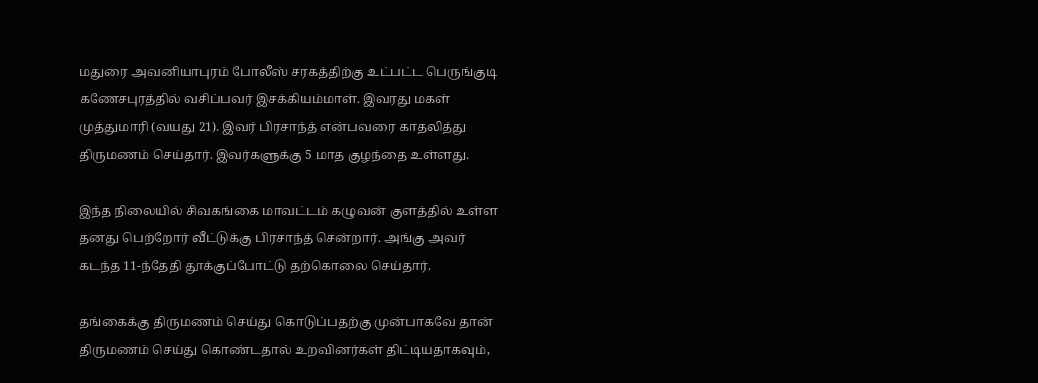மதுரை அவனியாபுரம் போலீஸ் சரகத்திற்கு உட்பட்ட பெருங்குடி கணேசபுரத்தில் வசிப்பவர் இசக்கியம்மாள். இவரது மகள் முத்துமாரி (வயது 21). இவர் பிரசாந்த் என்பவரை காதலித்து திருமணம் செய்தார். இவர்களுக்கு 5 மாத குழந்தை உள்ளது.

இந்த நிலையில் சிவகங்கை மாவட்டம் கழுவன் குளத்தில் உள்ள தனது பெற்றோர் வீட்டுக்கு பிரசாந்த் சென்றார். அங்கு அவர் கடந்த 11-ந்தேதி தூக்குப்போட்டு தற்கொலை செய்தார்.

தங்கைக்கு திருமணம் செய்து கொடுப்பதற்கு முன்பாகவே தான் திருமணம் செய்து கொண்டதால் உறவினர்கள் திட்டியதாகவும்,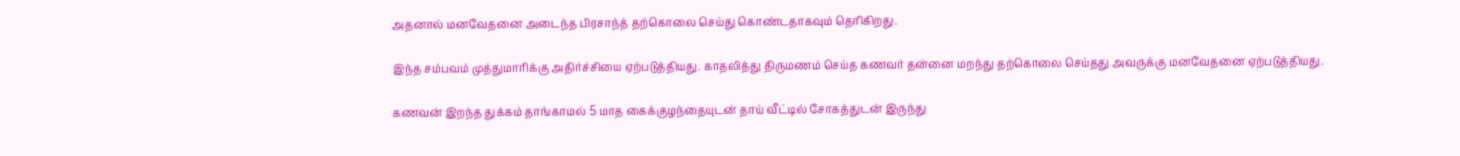அதனால் மனவேதனை அடைந்த பிரசாந்த் தற்கொலை செய்து கொண்டதாகவும் தெரிகிறது.

இந்த சம்பவம் முத்துமாரிக்கு அதிர்ச்சியை ஏற்படுத்தியது. காதலித்து திருமணம் செய்த கணவர் தன்னை மறந்து தற்கொலை செய்தது அவருக்கு மனவேதனை ஏற்படுத்தியது.

கணவன் இறந்த துக்கம் தாங்காமல் 5 மாத கைக்குழந்தையுடன் தாய் வீட்டில் சோகத்துடன் இருந்து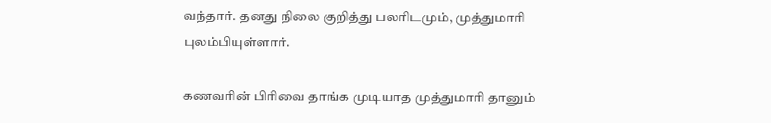வந்தார். தனது நிலை குறித்து பலரிடமும், முத்துமாரி புலம்பியுள்ளார்.

கணவரின் பிரிவை தாங்க முடியாத முத்துமாரி தானும்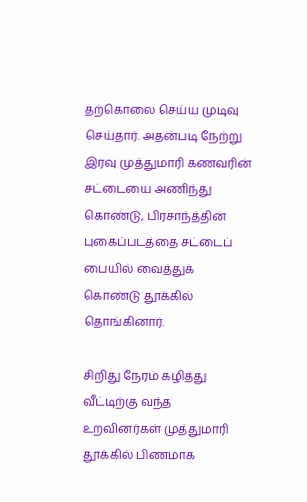தற்கொலை செய்ய முடிவு செய்தார். அதன்படி நேற்று இரவு முத்துமாரி கணவரின் சட்டையை அணிந்து கொண்டு, பிரசாந்த்தின் புகைப்படத்தை சட்டைப் பையில் வைத்துக் கொண்டு தூக்கில் தொங்கினார்.

சிறிது நேரம் கழித்து வீட்டிற்கு வந்த உறவினர்கள் முத்துமாரி தூக்கில் பிணமாக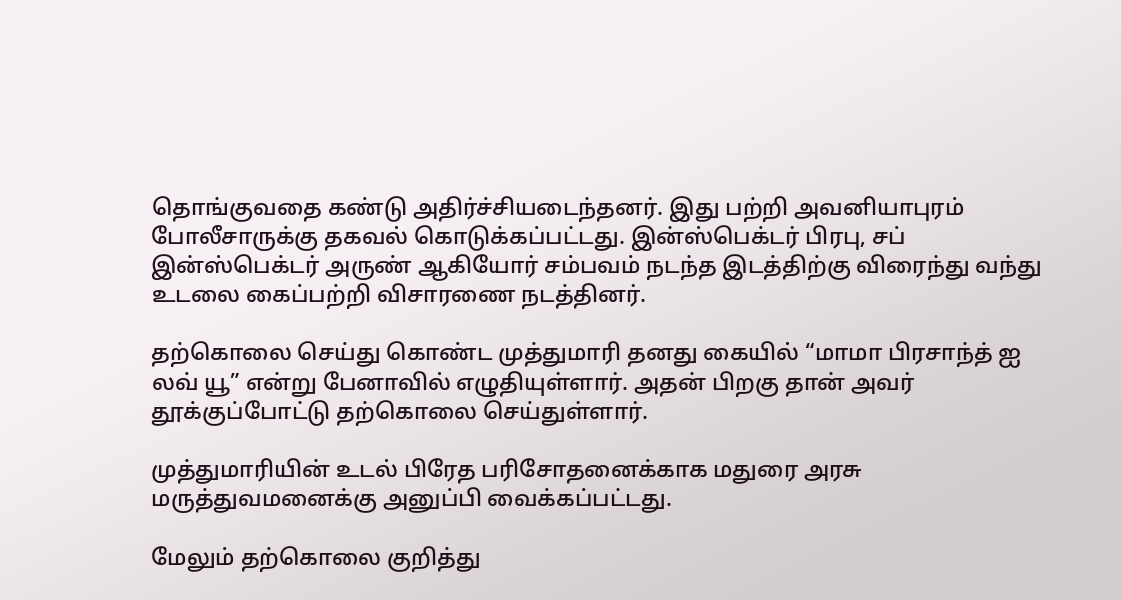தொங்குவதை கண்டு அதிர்ச்சியடைந்தனர். இது பற்றி அவனியாபுரம் போலீசாருக்கு தகவல் கொடுக்கப்பட்டது. இன்ஸ்பெக்டர் பிரபு, சப் இன்ஸ்பெக்டர் அருண் ஆகியோர் சம்பவம் நடந்த இடத்திற்கு விரைந்து வந்து உடலை கைப்பற்றி விசாரணை நடத்தினர்.

தற்கொலை செய்து கொண்ட முத்துமாரி தனது கையில் “மாமா பிரசாந்த் ஐ லவ் யூ” என்று பேனாவில் எழுதியுள்ளார். அதன் பிறகு தான் அவர் தூக்குப்போட்டு தற்கொலை செய்துள்ளார்.

முத்துமாரியின் உடல் பிரேத பரிசோதனைக்காக மதுரை அரசு மருத்துவமனைக்கு அனுப்பி வைக்கப்பட்டது.

மேலும் தற்கொலை குறித்து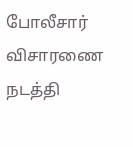போலீசார் விசாரணை நடத்தி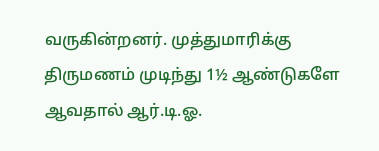வருகின்றனர். முத்துமாரிக்கு திருமணம் முடிந்து 1½ ஆண்டுகளே ஆவதால் ஆர்.டி.ஓ.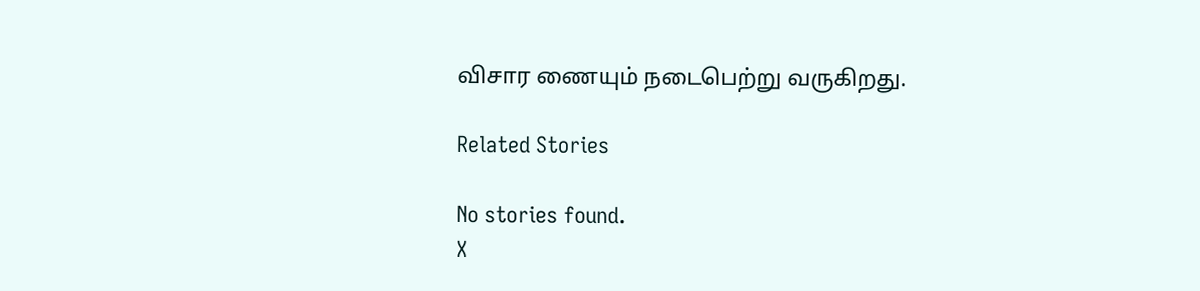விசார ணையும் நடைபெற்று வருகிறது.

Related Stories

No stories found.
X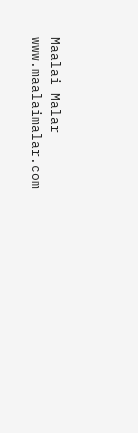Maalai Malar
www.maalaimalar.com